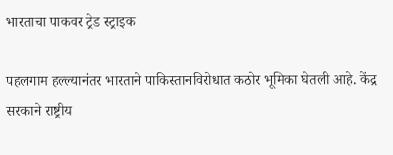भारताचा पाकवर ट्रेड स्ट्राइक

पहलगाम हल्ल्यानंतर भारताने पाकिस्तानविरोधात कठोर भूमिका घेतली आहे. केंद्र सरकाने राष्ट्रीय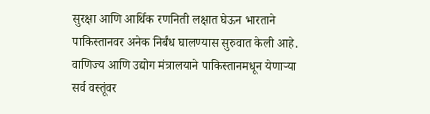सुरक्षा आणि आर्थिक रणनिती लक्षात घेऊन भारताने पाकिस्तानवर अनेक निर्बंध घालण्यास सुरुवात केली आहे. वाणिज्य आणि उद्योग मंत्रालयाने पाकिस्तानमधून येणाऱ्या सर्व वस्तूंवर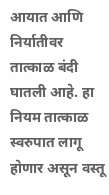आयात आणि निर्यातीवर तात्काळ बंदी घातली आहे. हा नियम तात्काळ स्वरुपात लागू होणार असून वस्तू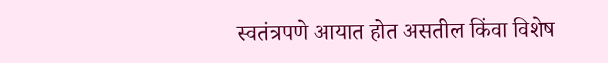स्वतंत्रपणे आयात होत असतील किंवा विशेष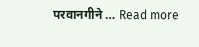परवानगीने … Read more